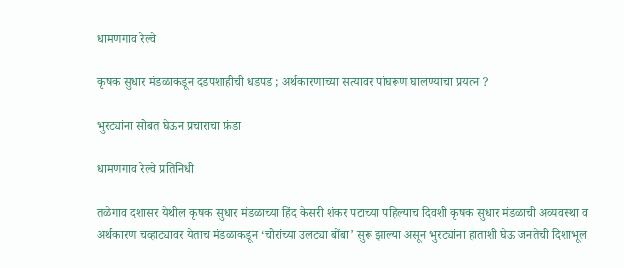धामणगाव रेल्वे

कृषक सुधार मंडळाकडून दडपशाहीची धडपड ; अर्थकारणाच्या सत्यावर पांघरूण घालण्याचा प्रयत्न ?

भुरट्यांना सोबत घेऊन प्रचाराचा फ़ंडा

धामणगाव रेल्वे प्रतिनिधी

तळेगाव दशासर येथील कृषक सुधार मंडळाच्या हिंद केसरी शंकर पटाच्या पहिल्याच दिवशी कृषक सुधार मंडळाची अव्यवस्था व अर्थकारण चव्हाट्यावर येताच मंडळाकडून ‘चोरांच्या उलट्या बोंबा’ सुरू झाल्या असून भुरट्यांना हाताशी घेऊ जनतेची दिशाभूल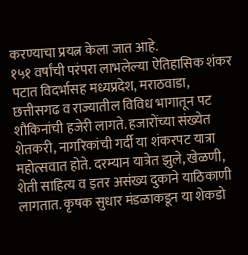करण्याचा प्रयत्न केला जात आहे.
१५१ वर्षांची परंपरा लाभलेल्या ऐतिहासिक शंकर पटात विदर्भासह मध्यप्रदेश, मराठवाडा, छत्तीसगढ व राज्यातील विविध भागातून पट शौकिनांची हजेरी लागते. हजारोंच्या संख्येत शेतकरी, नागरिकांची गर्दी या शंकरपट यात्रा महोत्सवात होते. दरम्यान यात्रेत झुले, खेळणी, शेती साहित्य व इतर असंख्य दुकाने याठिकाणी लागतात. कृषक सुधार मंडळाकडून या शेकडो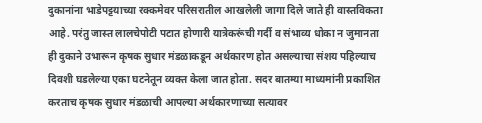दुकानांना भाडेपट्टयाच्या रक्कमेवर परिसरातील आखलेली जागा दिले जाते ही वास्तविकता आहे. परंतु जास्त लालचेपोटी पटात होणारी यात्रेकरूंची गर्दी व संभाव्य धोका न जुमानता ही दुकाने उभारून कृषक सुधार मंडळाकडून अर्थकारण होत असल्याचा संशय पहिल्याच दिवशी घडलेल्या एका घटनेतून व्यक्त केला जात होता. सदर बातम्या माध्यमांनी प्रकाशित करताच कृषक सुधार मंडळाची आपल्या अर्थकारणाच्या सत्यावर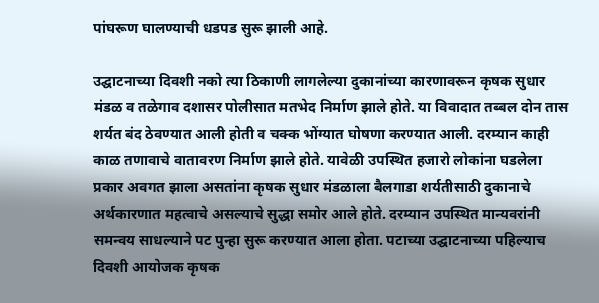पांघरूण घालण्याची धडपड सुरू झाली आहे.

उद्घाटनाच्या दिवशी नको त्या ठिकाणी लागलेल्या दुकानांच्या कारणावरून कृषक सुधार मंडळ व तळेगाव दशासर पोलीसात मतभेद निर्माण झाले होते. या विवादात तब्बल दोन तास शर्यत बंद ठेवण्यात आली होती व चक्क भोंग्यात घोषणा करण्यात आली. दरम्यान काही काळ तणावाचे वातावरण निर्माण झाले होते. यावेळी उपस्थित हजारो लोकांना घडलेला प्रकार अवगत झाला असतांना कृषक सुधार मंडळाला बैलगाडा शर्यतीसाठी दुकानाचे अर्थकारणात महत्वाचे असल्याचे सुद्धा समोर आले होते. दरम्यान उपस्थित मान्यवरांनी समन्वय साधल्याने पट पुन्हा सुरू करण्यात आला होता. पटाच्या उद्घाटनाच्या पहिल्याच दिवशी आयोजक कृषक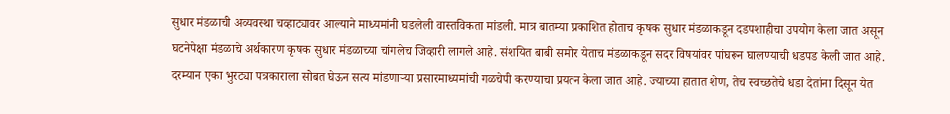सुधार मंडळाची अव्यवस्था चव्हाट्यावर आल्याने माध्यमांनी घडलेली वास्तविकता मांडली. मात्र बातम्या प्रकाशित होताच कृषक सुधार मंडळाकडून दडपशाहीचा उपयोग केला जात असून घटनेपेक्षा मंडळाचे अर्थकारण कृषक सुधार मंडळाच्या चांगलेच जिव्हारी लागले आहे. संशयित बाबी समोर येताच मंडळाकडून सदर विषयांवर पांघरून घालण्याची धडपड केली जात आहे. दरम्यान एका भुरट्या पत्रकाराला सोबत घेऊन सत्य मांडणाऱ्या प्रसारमाध्यमांची गळचेपी करण्याचा प्रयत्न केला जात आहे. ज्याच्या हातात शेण, तेच स्वच्छतेचे धडा देतांना दिसून येत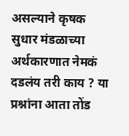असल्याने कृषक सुधार मंडळाच्या अर्थकारणात नेमकं दडलंय तरी काय ? या प्रश्नांना आता तोंड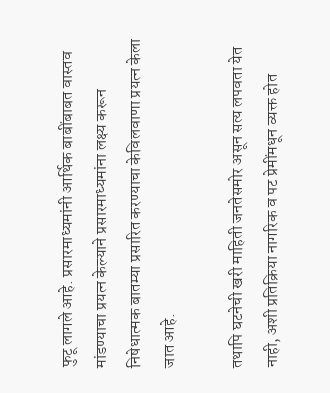फुटू लागले आहे. प्रसारमाध्यमांनी आर्थिक बाबींबाबत वास्तव मांडण्याचा प्रयत्न केल्याने प्रसारमाध्यमांना लक्ष्य करून निषेधात्मक बातम्या प्रसारित करण्याचा केविलवाणा प्रयत्न केला जात आहे.

तथापि घटनेची खरी माहिती जनतेसमोर असून सत्य लपवता येत नाही, अशी प्रतिक्रिया नागरिक व पट प्रेमींमधून व्यक्त होत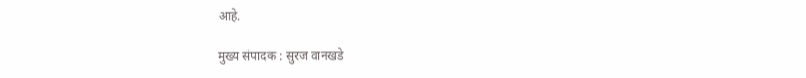आहे.

मुख्य संपादक : सुरज वानखडे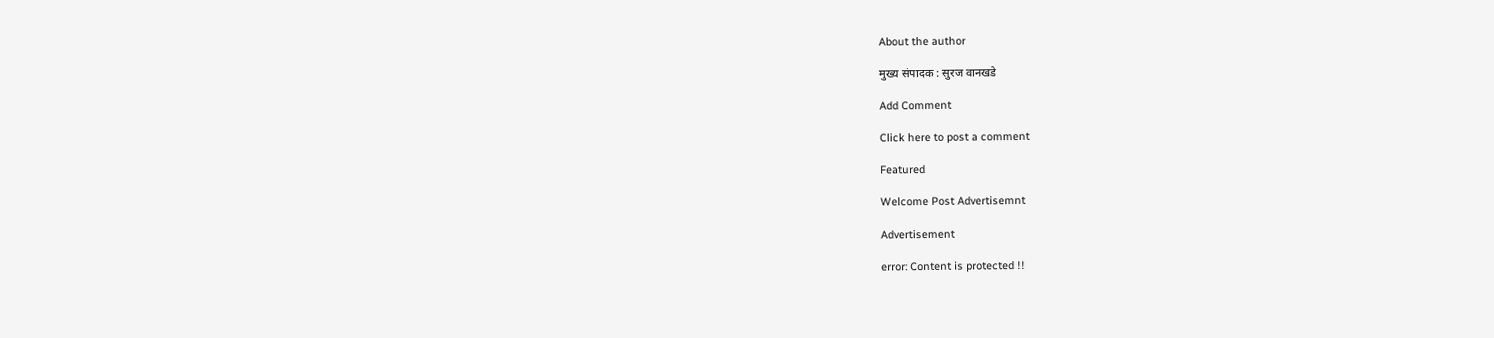About the author

मुख्य संपादक : सुरज वानखडे

Add Comment

Click here to post a comment

Featured

Welcome Post Advertisemnt

Advertisement

error: Content is protected !!